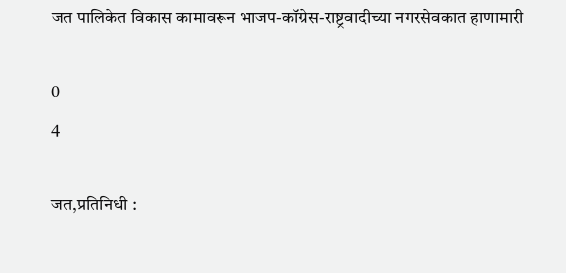जत पालिकेत विकास कामावरून भाजप-कॉग्रेस-राष्ट्रवादीच्या नगरसेवकात हाणामारी

0
4

जत,प्रतिनिधी :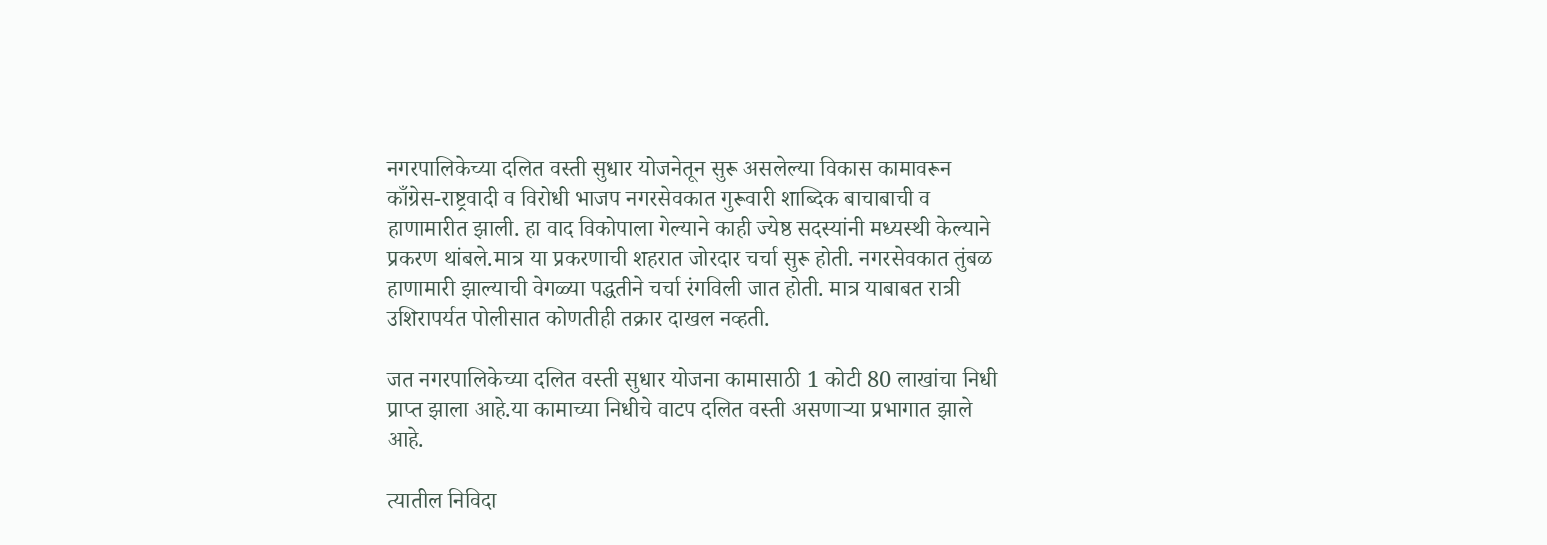नगरपालिकेच्या दलित वस्ती सुधार योजनेतून सुरू असलेल्या विकास कामावरून काँग्रेस-राष्ट्रवादी व विरोधी भाजप नगरसेवकात गुरूवारी शाब्दिक बाचाबाची व हाणामारीत झाली. हा वाद विकोपाला गेल्याने काही ज्येष्ठ सदस्यांनी मध्यस्थी केल्याने प्रकरण थांबले.मात्र या प्रकरणाची शहरात जोरदार चर्चा सुरू होती. नगरसेवकात तुंबळ हाणामारी झाल्याची वेगळ्या पद्धतीने चर्चा रंगविली जात होती. मात्र याबाबत रात्री उशिरापर्यत पोलीसात कोणतीही तक्रार दाखल नव्हती.

जत नगरपालिकेच्या दलित वस्ती सुधार योजना कामासाठी 1 कोटी 80 लाखांचा निधी प्राप्त झाला आहे.या कामाच्या निधीचे वाटप दलित वस्ती असणाऱ्या प्रभागात झाले आहे.

त्यातील निविदा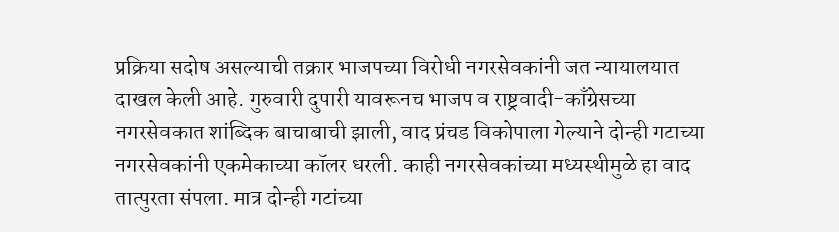प्रक्रिया सदोष असल्याची तक्रार भाजपच्या विरोधी नगरसेवकांनी जत न्यायालयात दाखल केली आहे. गुरुवारी दुपारी यावरूनच भाजप व राष्ट्रवादी-काँग्रेसच्या नगरसेवकात शांब्दिक बाचाबाची झाली, वाद प्रंचड विकोपाला गेल्याने दोन्ही गटाच्या नगरसेवकांनी एकमेकाच्या कॉलर धरली. काही नगरसेवकांच्या मध्यस्थीमुळे हा वाद तात्पुरता संपला. मात्र दोन्ही गटांच्या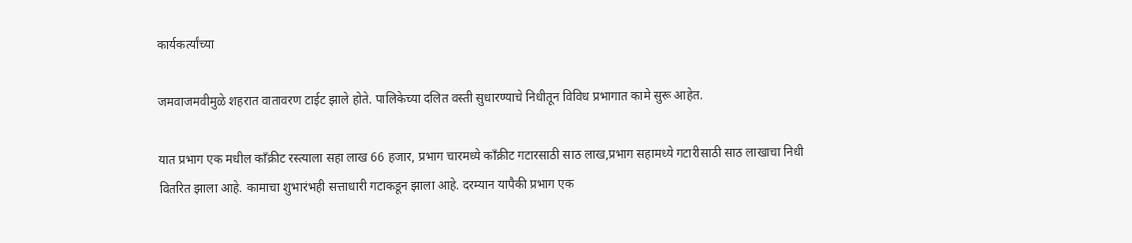कार्यकर्त्यांच्या

जमवाजमवीमुळे शहरात वातावरण टाईट झाले होते. पालिकेच्या दलित वस्ती सुधारण्याचे निधीतून विविध प्रभागात कामे सुरू आहेत.

यात प्रभाग एक मधील काँक्रीट रस्त्याला सहा लाख 66 हजार, प्रभाग चारमध्ये काँक्रीट गटारसाठी साठ लाख,प्रभाग सहामध्ये गटारीसाठी साठ लाखाचा निधी वितरित झाला आहे. कामाचा शुभारंभही सत्ताधारी गटाकडून झाला आहे. दरम्यान यापैकी प्रभाग एक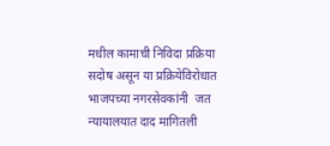मधील कामाची निविदा प्रक्रिया सदोष असून या प्रक्रियेविरोधात भाजपच्या नगरसेवकांनी  जत न्यायालयात दाद मागितली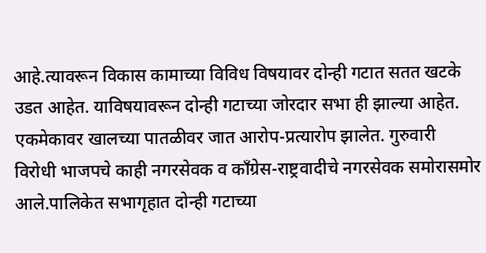आहे.त्यावरून विकास कामाच्या विविध विषयावर दोन्ही गटात सतत खटके उडत आहेत. याविषयावरून दोन्ही गटाच्या जोरदार सभा ही झाल्या आहेत. एकमेकावर खालच्या पातळीवर जात आरोप-प्रत्यारोप झालेत. गुरुवारी विरोधी भाजपचे काही नगरसेवक व काँग्रेस-राष्ट्रवादीचे नगरसेवक समोरासमोर आले.पालिकेत सभागृहात दोन्ही गटाच्या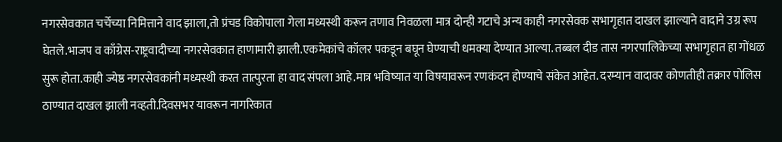नगरसेवकात चर्चेच्या निमित्ताने वाद झाला,तो प्रंचड विकोपाला गेला मध्यस्थी करून तणाव निवळला मात्र दोन्ही गटाचे अन्य काही नगरसेवक सभागृहात दाखल झाल्याने वादाने उग्र रूप घेतले.भाजप व काँग्रेस-राष्ट्रवादीच्या नगरसेवकात हाणामारी झाली.एकमेकांचे कॉलर पकडून बघून घेण्याची धमक्या देण्यात आल्या. तब्बल दीड तास नगरपालिकेच्या सभागृहात हा गोंधळ सुरू होता.काही ज्येष्ठ नगरसेवकांनी मध्यस्थी करत तात्पुरता हा वाद संपला आहे.मात्र भविष्यात या विषयावरून रणकंदन होण्याचे संकेत आहेत. दरम्यान वादावर कोणतीही तक्रार पोलिस ठाण्यात दाखल झाली नव्हती.दिवसभर यावरून नागरिकात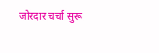जोरदार चर्चा सुरू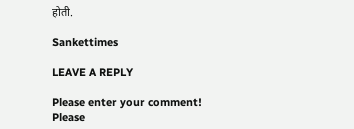होती.

Sankettimes

LEAVE A REPLY

Please enter your comment!
Please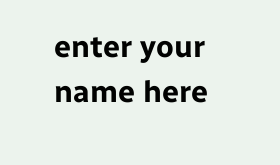enter your name here